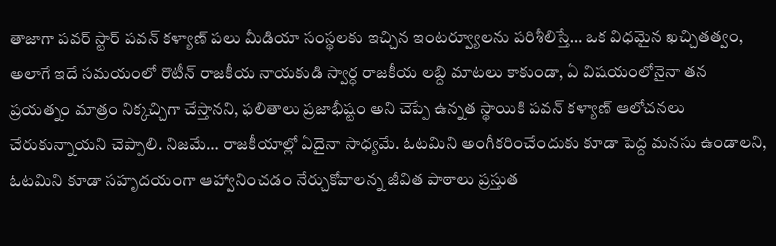తాజాగా పవర్ స్టార్ పవన్ కళ్యాణ్ పలు మీడియా సంస్థలకు ఇచ్చిన ఇంటర్వ్యూలను పరిశీలిస్తే… ఒక విధమైన ఖచ్చితత్వం, అలాగే ఇదే సమయంలో రొటీన్ రాజకీయ నాయకుడి స్వార్ధ రాజకీయ లబ్ది మాటలు కాకుండా, ఏ విషయంలోనైనా తన ప్రయత్నం మాత్రం నిక్కచ్చిగా చేస్తానని, ఫలితాలు ప్రజాభీష్టం అని చెప్పే ఉన్నత స్థాయికి పవన్ కళ్యాణ్ ఆలోచనలు చేరుకున్నాయని చెప్పాలి. నిజమే… రాజకీయాల్లో ఏదైనా సాధ్యమే. ఓటమిని అంగీకరించేందుకు కూడా పెద్ద మనసు ఉండాలని, ఓటమిని కూడా సహృదయంగా ఆహ్వానించడం నేర్చుకోవాలన్న జీవిత పాఠాలు ప్రస్తుత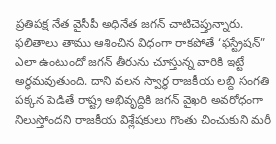ప్రతిపక్ష నేత వైసీపీ అధినేత జగన్ చాటిచెప్తున్నారు.
ఫలితాలు తాము ఆశించిన విధంగా రాకపోతే ‘ఫస్ట్రేషన్” ఎలా ఉంటుందో జగన్ తీరును చూస్తున్న వారికి ఇట్టే అర్ధమవుతుంది. దాని వలన స్వార్ధ రాజకీయ లబ్ది సంగతి పక్కన పెడితే రాష్ట్ర అభివృద్దికి జగన్ వైఖరి అవరోధంగా నిలుస్తోందని రాజకీయ విశ్లేషకులు గొంతు చించుకుని మరీ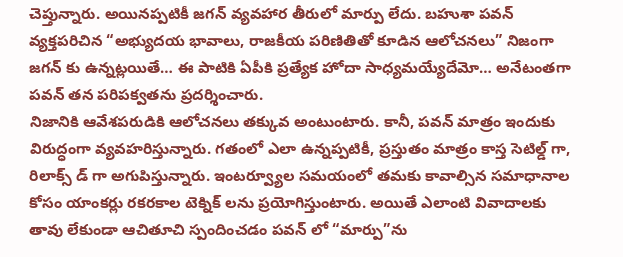చెప్తున్నారు. అయినప్పటికీ జగన్ వ్యవహార తీరులో మార్పు లేదు. బహుశా పవన్ వ్యక్తపరిచిన “అభ్యుదయ భావాలు, రాజకీయ పరిణితితో కూడిన ఆలోచనలు” నిజంగా జగన్ కు ఉన్నట్లయితే… ఈ పాటికి ఏపీకి ప్రత్యేక హోదా సాధ్యమయ్యేదేమో… అనేటంతగా పవన్ తన పరిపక్వతను ప్రదర్శించారు.
నిజానికి ఆవేశపరుడికి ఆలోచనలు తక్కువ అంటుంటారు. కానీ, పవన్ మాత్రం ఇందుకు విరుద్ధంగా వ్యవహరిస్తున్నారు. గతంలో ఎలా ఉన్నప్పటికీ, ప్రస్తుతం మాత్రం కాస్త సెటిల్డ్ గా, రిలాక్స్ డ్ గా అగుపిస్తున్నారు. ఇంటర్వ్యూల సమయంలో తమకు కావాల్సిన సమాధానాల కోసం యాంకర్లు రకరకాల టెక్నిక్ లను ప్రయోగిస్తుంటారు. అయితే ఎలాంటి వివాదాలకు తావు లేకుండా ఆచితూచి స్పందించడం పవన్ లో “మార్పు”ను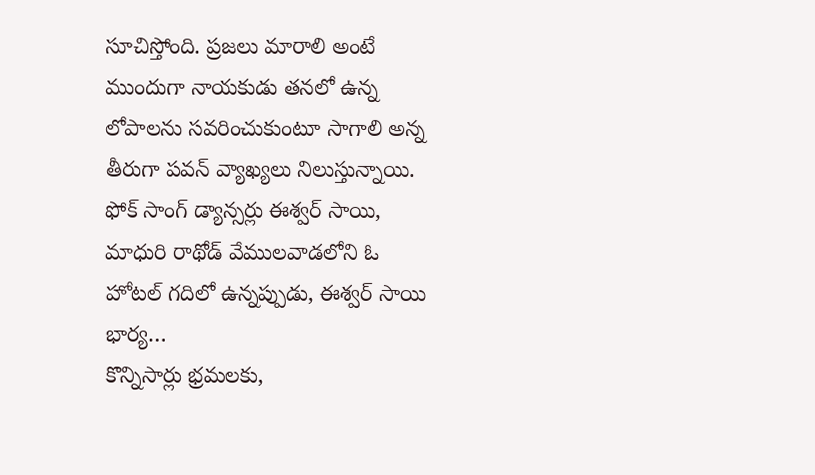సూచిస్తోంది. ప్రజలు మారాలి అంటే ముందుగా నాయకుడు తనలో ఉన్న లోపాలను సవరించుకుంటూ సాగాలి అన్న తీరుగా పవన్ వ్యాఖ్యలు నిలుస్తున్నాయి.
ఫోక్ సాంగ్ డ్యాన్సర్లు ఈశ్వర్ సాయి, మాధురి రాథోడ్ వేములవాడలోని ఓ హోటల్ గదిలో ఉన్నప్పుడు, ఈశ్వర్ సాయి భార్య…
కొన్నిసార్లు భ్రమలకు,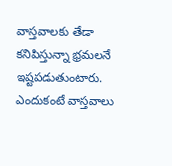వాస్తవాలకు తేడా కనిపిస్తున్నా భ్రమలనే ఇష్టపడుతుంటారు. ఎందుకంటే వాస్తవాలు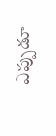ఎప్పుడూ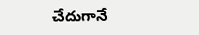చేదుగానే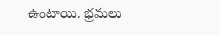ఉంటాయి. భ్రమలు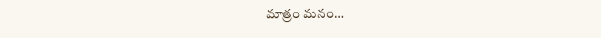మాత్రం మనం…